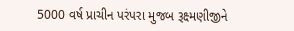5000 વર્ષ પ્રાચીન પરંપરા મુજબ રૂક્ષ્મણીજીને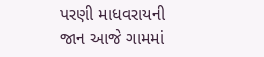પરણી માધવરાયની જાન આજે ગામમાં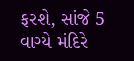ફરશે, સાંજે 5 વાગ્યે મંદિરે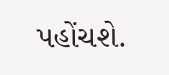પહોંચશે.